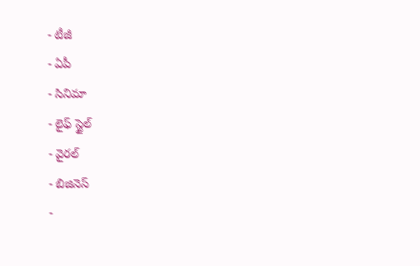- టీజీ
- ఏపీ
- సినిమా
- లైఫ్ స్టైల్
- వైరల్
- బిజినెస్
-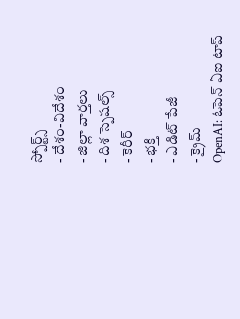స్పోర్ట్స్
- దేశం-విదేశం
- జిల్లా వార్తలు
- దిశ స్పెషల్స్
- కెరీర్
- భక్తి
- ఎడిట్ పేజీ
- క్రైమ్
OpenAI: ఓపెన్ ఏఐ టాప్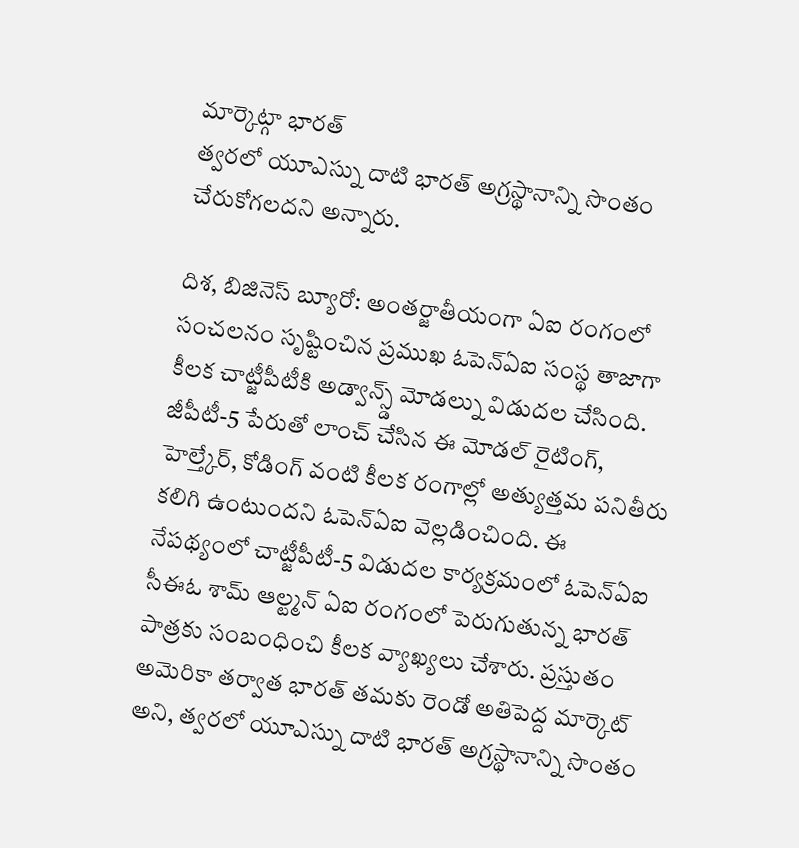మార్కెట్గా భారత్
త్వరలో యూఎస్ను దాటి భారత్ అగ్రస్థానాన్ని సొంతం చేరుకోగలదని అన్నారు.

దిశ, బిజినెస్ బ్యూరో: అంతర్జాతీయంగా ఏఐ రంగంలో సంచలనం సృష్టించిన ప్రముఖ ఓపెన్ఏఐ సంస్థ తాజాగా కీలక చాట్జీపీటీకి అడ్వాన్స్డ్ మోడల్ను విడుదల చేసింది. జీపీటీ-5 పేరుతో లాంచ్ చేసిన ఈ మోడల్ రైటింగ్, హెల్త్కేర్, కోడింగ్ వంటి కీలక రంగాల్లో అత్యుత్తమ పనితీరు కలిగి ఉంటుందని ఓపెన్ఏఐ వెల్లడించింది. ఈ నేపథ్యంలో చాట్జీపీటీ-5 విడుదల కార్యక్రమంలో ఓపెన్ఏఐ సీఈఓ శామ్ ఆల్ట్మన్ ఏఐ రంగంలో పెరుగుతున్న భారత్ పాత్రకు సంబంధించి కీలక వ్యాఖ్యలు చేశారు. ప్రస్తుతం అమెరికా తర్వాత భారత్ తమకు రెండో అతిపెద్ద మార్కెట్ అని, త్వరలో యూఎస్ను దాటి భారత్ అగ్రస్థానాన్ని సొంతం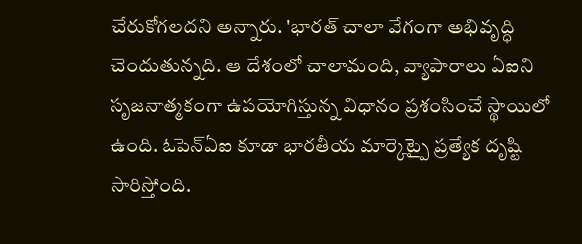చేరుకోగలదని అన్నారు. 'భారత్ చాలా వేగంగా అభివృద్ధి చెందుతున్నది. ఆ దేశంలో చాలామంది, వ్యాపారాలు ఏఐని సృజనాత్మకంగా ఉపయోగిస్తున్న విధానం ప్రశంసించే స్థాయిలో ఉంది. ఓపెన్ఏఐ కూడా భారతీయ మార్కెట్పై ప్రత్యేక దృష్టి సారిస్తోంది.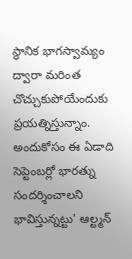స్థానిక భాగస్వామ్యం ద్వారా మరింత చొచ్చుకుపోయేందుకు ప్రయత్నిస్తున్నాం. అందుకోసం ఈ ఏడాది సెప్టెంబర్లో భారత్ను సందర్శించాలని భావిస్తున్నట్టు' ఆల్ట్మన్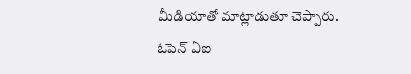మీడియాతో మాట్లాడుతూ చెప్పారు.
ఓపెన్ ఏఐ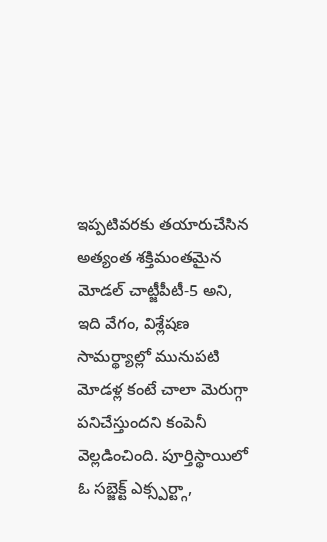ఇప్పటివరకు తయారుచేసిన అత్యంత శక్తిమంతమైన మోడల్ చాట్జీపీటీ-5 అని, ఇది వేగం, విశ్లేషణ సామర్థ్యాల్లో మునుపటి మోడళ్ల కంటే చాలా మెరుగ్గా పనిచేస్తుందని కంపెనీ వెల్లడించింది. పూర్తిస్థాయిలో ఓ సబ్జెక్ట్ ఎక్స్పర్ట్గా,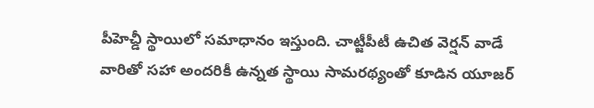పీహెచ్డీ స్థాయిలో సమాధానం ఇస్తుంది. చాట్జీపీటీ ఉచిత వెర్షన్ వాడే వారితో సహా అందరికీ ఉన్నత స్థాయి సామరథ్యంతో కూడిన యూజర్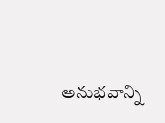అనుభవాన్ని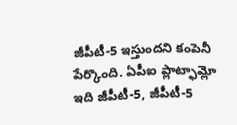జీపీటీ-5 ఇస్తుందని కంపెనీ పేర్కొంది. ఏపీఐ ప్లాట్ఫామ్లో ఇది జీపీటీ-5, జీపీటీ-5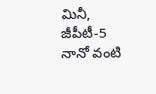మినీ, జీపీటీ-5 నానో వంటి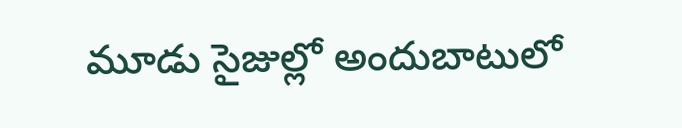మూడు సైజుల్లో అందుబాటులో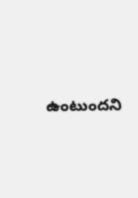ఉంటుందని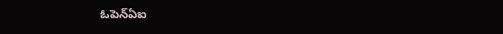ఓపెన్ఏఐ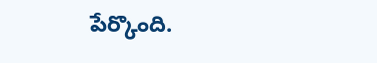పేర్కొంది.